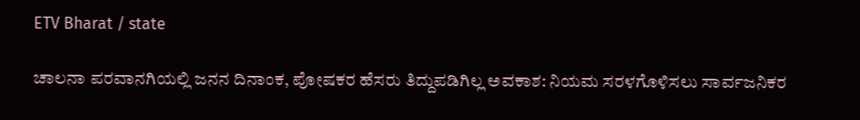ETV Bharat / state

ಚಾಲನಾ ಪರವಾನಗಿಯಲ್ಲಿ ಜನನ ದಿನಾಂಕ, ಪೋಷಕರ ಹೆಸರು ತಿದ್ದುಪಡಿಗಿಲ್ಲ ಅವಕಾಶ: ನಿಯಮ ಸರಳಗೊಳಿಸಲು ಸಾರ್ವಜನಿಕರ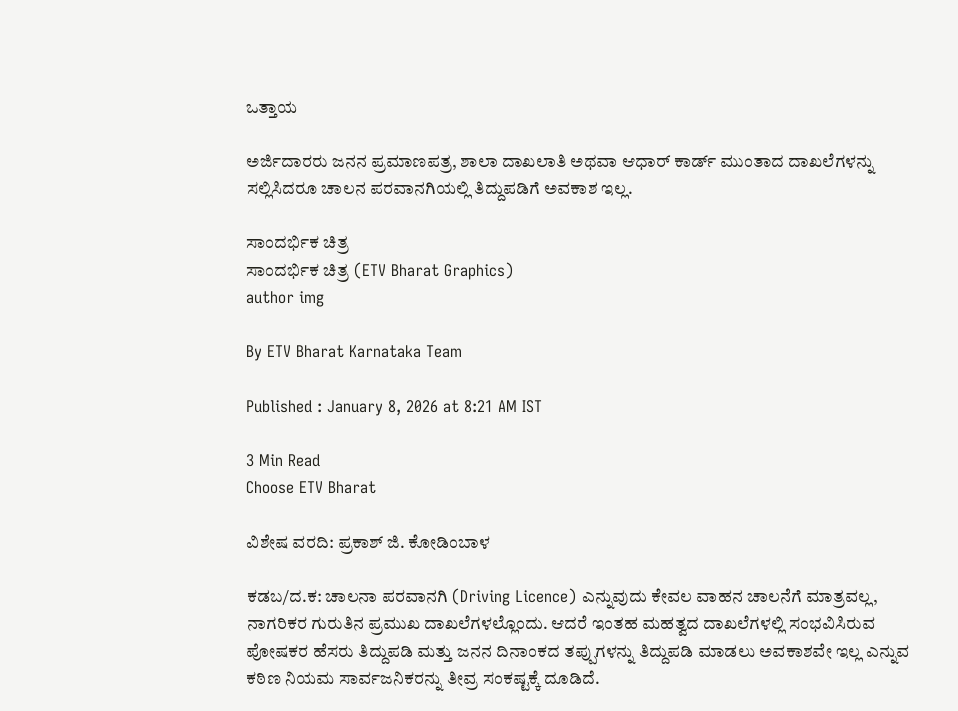ಒತ್ತಾಯ

ಅರ್ಜಿದಾರರು ಜನನ ಪ್ರಮಾಣಪತ್ರ, ಶಾಲಾ ದಾಖಲಾತಿ ಅಥವಾ ಆಧಾರ್ ಕಾರ್ಡ್ ಮುಂತಾದ ದಾಖಲೆಗಳನ್ನು ಸಲ್ಲಿಸಿದರೂ ಚಾಲನ ಪರವಾನಗಿಯಲ್ಲಿ ತಿದ್ದುಪಡಿಗೆ ಅವಕಾಶ ಇಲ್ಲ.

ಸಾಂದರ್ಭಿಕ ಚಿತ್ರ
ಸಾಂದರ್ಭಿಕ ಚಿತ್ರ (ETV Bharat Graphics)
author img

By ETV Bharat Karnataka Team

Published : January 8, 2026 at 8:21 AM IST

3 Min Read
Choose ETV Bharat

ವಿಶೇಷ ವರದಿ: ಪ್ರಕಾಶ್ ಜಿ. ಕೋಡಿಂಬಾಳ

ಕಡಬ/ದ.ಕ: ಚಾಲನಾ ಪರವಾನಗಿ (Driving Licence) ಎನ್ನುವುದು ಕೇವಲ ವಾಹನ ಚಾಲನೆಗೆ ಮಾತ್ರವಲ್ಲ, ನಾಗರಿಕರ ಗುರುತಿನ ಪ್ರಮುಖ ದಾಖಲೆಗಳಲ್ಲೊಂದು. ಆದರೆ ಇಂತಹ ಮಹತ್ವದ ದಾಖಲೆಗಳಲ್ಲಿ ಸಂಭವಿಸಿರುವ ಪೋಷಕರ ಹೆಸರು ತಿದ್ದುಪಡಿ ಮತ್ತು ಜನನ ದಿನಾಂಕದ ತಪ್ಪುಗಳನ್ನು ತಿದ್ದುಪಡಿ ಮಾಡಲು ಅವಕಾಶವೇ ಇಲ್ಲ ಎನ್ನುವ ಕಠಿಣ ನಿಯಮ ಸಾರ್ವಜನಿಕರನ್ನು ತೀವ್ರ ಸಂಕಷ್ಟಕ್ಕೆ ದೂಡಿದೆ.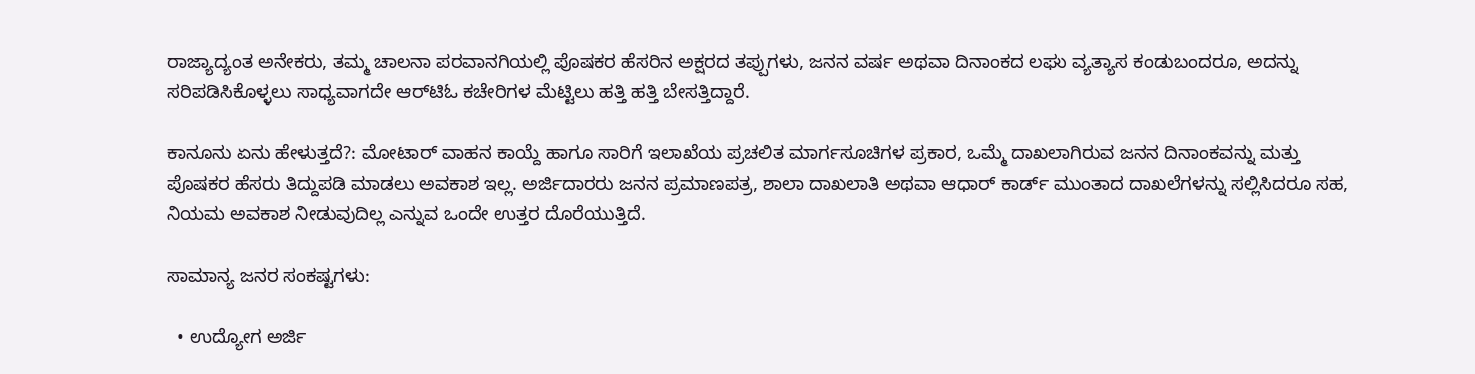ರಾಜ್ಯಾದ್ಯಂತ ಅನೇಕರು, ತಮ್ಮ ಚಾಲನಾ ಪರವಾನಗಿಯಲ್ಲಿ ಪೊಷಕರ ಹೆಸರಿನ ಅಕ್ಷರದ ತಪ್ಪುಗಳು, ಜನನ ವರ್ಷ ಅಥವಾ ದಿನಾಂಕದ ಲಘು ವ್ಯತ್ಯಾಸ ಕಂಡುಬಂದರೂ, ಅದನ್ನು ಸರಿಪಡಿಸಿಕೊಳ್ಳಲು ಸಾಧ್ಯವಾಗದೇ ಆರ್‌ಟಿಓ ಕಚೇರಿಗಳ ಮೆಟ್ಟಿಲು ಹತ್ತಿ ಹತ್ತಿ ಬೇಸತ್ತಿದ್ದಾರೆ.

ಕಾನೂನು ಏನು ಹೇಳುತ್ತದೆ?: ಮೋಟಾರ್ ವಾಹನ ಕಾಯ್ದೆ ಹಾಗೂ ಸಾರಿಗೆ ಇಲಾಖೆಯ ಪ್ರಚಲಿತ ಮಾರ್ಗಸೂಚಿಗಳ ಪ್ರಕಾರ, ಒಮ್ಮೆ ದಾಖಲಾಗಿರುವ ಜನನ ದಿನಾಂಕವನ್ನು ಮತ್ತು ಪೊಷಕರ ಹೆಸರು ತಿದ್ದುಪಡಿ ಮಾಡಲು ಅವಕಾಶ ಇಲ್ಲ. ಅರ್ಜಿದಾರರು ಜನನ ಪ್ರಮಾಣಪತ್ರ, ಶಾಲಾ ದಾಖಲಾತಿ ಅಥವಾ ಆಧಾರ್ ಕಾರ್ಡ್ ಮುಂತಾದ ದಾಖಲೆಗಳನ್ನು ಸಲ್ಲಿಸಿದರೂ ಸಹ, ನಿಯಮ ಅವಕಾಶ ನೀಡುವುದಿಲ್ಲ ಎನ್ನುವ ಒಂದೇ ಉತ್ತರ ದೊರೆಯುತ್ತಿದೆ.

ಸಾಮಾನ್ಯ ಜನರ ಸಂಕಷ್ಟಗಳು:

  • ಉದ್ಯೋಗ ಅರ್ಜಿ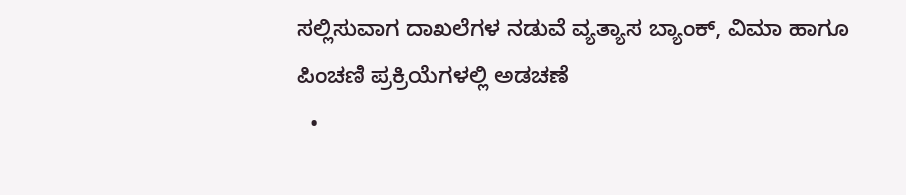ಸಲ್ಲಿಸುವಾಗ ದಾಖಲೆಗಳ ನಡುವೆ ವ್ಯತ್ಯಾಸ ಬ್ಯಾಂಕ್, ವಿಮಾ ಹಾಗೂ ಪಿಂಚಣಿ ಪ್ರಕ್ರಿಯೆಗಳಲ್ಲಿ ಅಡಚಣೆ
  •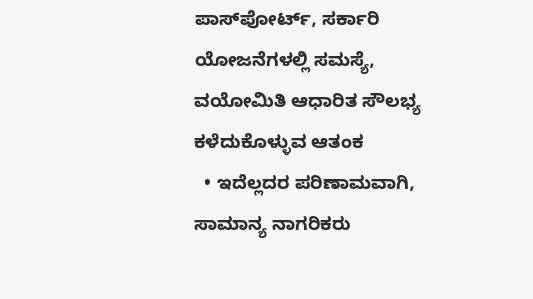ಪಾಸ್‌ಪೋರ್ಟ್, ಸರ್ಕಾರಿ ಯೋಜನೆಗಳಲ್ಲಿ ಸಮಸ್ಯೆ, ವಯೋಮಿತಿ ಆಧಾರಿತ ಸೌಲಭ್ಯ ಕಳೆದುಕೊಳ್ಳುವ ಆತಂಕ
  • ಇದೆಲ್ಲದರ ಪರಿಣಾಮವಾಗಿ, ಸಾಮಾನ್ಯ ನಾಗರಿಕರು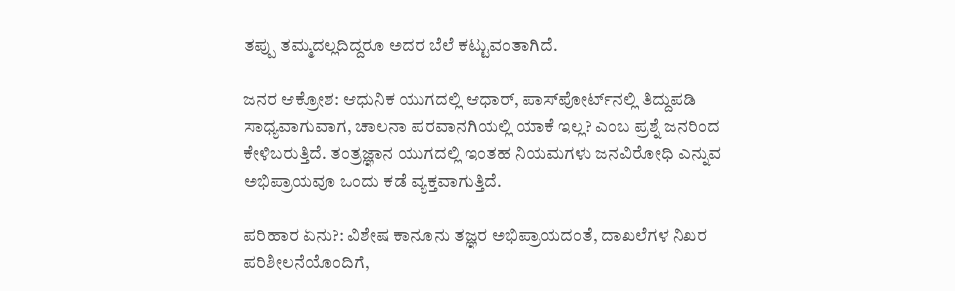ತಪ್ಪು ತಮ್ಮದಲ್ಲದಿದ್ದರೂ ಅದರ ಬೆಲೆ ಕಟ್ಟುವಂತಾಗಿದೆ.

ಜನರ ಆಕ್ರೋಶ: ಆಧುನಿಕ ಯುಗದಲ್ಲಿ ಆಧಾರ್, ಪಾಸ್‌ಪೋರ್ಟ್‌ನಲ್ಲಿ ತಿದ್ದುಪಡಿ ಸಾಧ್ಯವಾಗುವಾಗ, ಚಾಲನಾ ಪರವಾನಗಿಯಲ್ಲಿ ಯಾಕೆ ಇಲ್ಲ? ಎಂಬ ಪ್ರಶ್ನೆ ಜನರಿಂದ ಕೇಳಿಬರುತ್ತಿದೆ. ತಂತ್ರಜ್ಞಾನ ಯುಗದಲ್ಲಿ ಇಂತಹ ನಿಯಮಗಳು ಜನವಿರೋಧಿ ಎನ್ನುವ ಅಭಿಪ್ರಾಯವೂ ಒಂದು ಕಡೆ ವ್ಯಕ್ತವಾಗುತ್ತಿದೆ.

ಪರಿಹಾರ ಏನು?: ವಿಶೇಷ ಕಾನೂನು ತಜ್ಞರ ಅಭಿಪ್ರಾಯದಂತೆ, ದಾಖಲೆಗಳ ನಿಖರ ಪರಿಶೀಲನೆಯೊಂದಿಗೆ,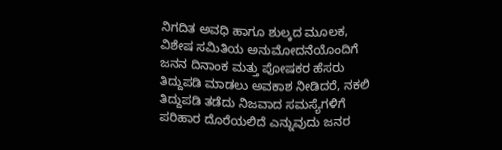ನಿಗದಿತ ಅವಧಿ ಹಾಗೂ ಶುಲ್ಕದ ಮೂಲಕ, ವಿಶೇಷ ಸಮಿತಿಯ ಅನುಮೋದನೆಯೊಂದಿಗೆ ಜನನ ದಿನಾಂಕ ಮತ್ತು ಪೋಷಕರ ಹೆಸರು ತಿದ್ದುಪಡಿ ಮಾಡಲು ಅವಕಾಶ ನೀಡಿದರೆ, ನಕಲಿ ತಿದ್ದುಪಡಿ ತಡೆದು ನಿಜವಾದ ಸಮಸ್ಯೆಗಳಿಗೆ ಪರಿಹಾರ ದೊರೆಯಲಿದೆ ಎನ್ನುವುದು ಜನರ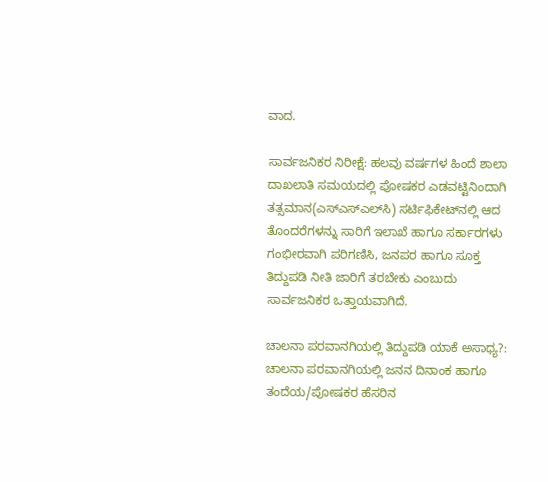ವಾದ.

ಸಾರ್ವಜನಿಕರ ನಿರೀಕ್ಷೆ: ಹಲವು ವರ್ಷಗಳ ಹಿಂದೆ ಶಾಲಾ ದಾಖಲಾತಿ ಸಮಯದಲ್ಲಿ ಪೋಷಕರ ಎಡವಟ್ಟಿನಿಂದಾಗಿ ತತ್ಸಮಾನ(ಎಸ್ಎಸ್ಎಲ್‌ಸಿ) ಸರ್ಟಿಫಿಕೇಟ್‌ನಲ್ಲಿ ಆದ ತೊಂದರೆಗಳನ್ನು ಸಾರಿಗೆ ಇಲಾಖೆ ಹಾಗೂ ಸರ್ಕಾರಗಳು ಗಂಭೀರವಾಗಿ ಪರಿಗಣಿಸಿ, ಜನಪರ ಹಾಗೂ ಸೂಕ್ತ ತಿದ್ದುಪಡಿ ನೀತಿ ಜಾರಿಗೆ ತರಬೇಕು ಎಂಬುದು ಸಾರ್ವಜನಿಕರ ಒತ್ತಾಯವಾಗಿದೆ.

ಚಾಲನಾ ಪರವಾನಗಿಯಲ್ಲಿ ತಿದ್ದುಪಡಿ ಯಾಕೆ ಅಸಾಧ್ಯ?: ಚಾಲನಾ ಪರವಾನಗಿಯಲ್ಲಿ ಜನನ ದಿನಾಂಕ ಹಾಗೂ ತಂದೆಯ/ಪೋಷಕರ ಹೆಸರಿನ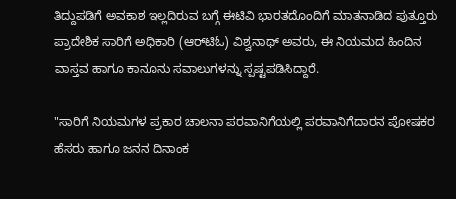ತಿದ್ದುಪಡಿಗೆ ಅವಕಾಶ ಇಲ್ಲದಿರುವ ಬಗ್ಗೆ ಈಟಿವಿ ಭಾರತದೊಂದಿಗೆ ಮಾತನಾಡಿದ ಪುತ್ತೂರು ಪ್ರಾದೇಶಿಕ ಸಾರಿಗೆ ಅಧಿಕಾರಿ (ಆರ್‌ಟಿಓ) ವಿಶ್ವನಾಥ್ ಅವರು, ಈ ನಿಯಮದ ಹಿಂದಿನ ವಾಸ್ತವ ಹಾಗೂ ಕಾನೂನು ಸವಾಲುಗಳನ್ನು ಸ್ಪಷ್ಟಪಡಿಸಿದ್ದಾರೆ.

"ಸಾರಿಗೆ ನಿಯಮಗಳ ಪ್ರಕಾರ ಚಾಲನಾ ಪರವಾನಿಗೆಯಲ್ಲಿ ಪರವಾನಿಗೆದಾರನ ಪೋಷಕರ ಹೆಸರು ಹಾಗೂ ಜನನ ದಿನಾಂಕ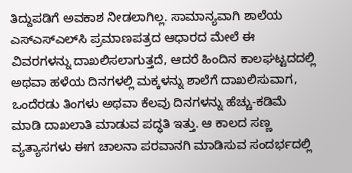ತಿದ್ದುಪಡಿಗೆ ಅವಕಾಶ ನೀಡಲಾಗಿಲ್ಲ. ಸಾಮಾನ್ಯವಾಗಿ ಶಾಲೆಯ ಎಸ್‌ಎಸ್‌ಎಲ್‌ಸಿ ಪ್ರಮಾಣಪತ್ರದ ಆಧಾರದ ಮೇಲೆ ಈ ವಿವರಗಳನ್ನು ದಾಖಲಿಸಲಾಗುತ್ತದೆ, ಆದರೆ ಹಿಂದಿನ ಕಾಲಘಟ್ಟದದಲ್ಲಿ ಅಥವಾ ಹಳೆಯ ದಿನಗಳಲ್ಲಿ ಮಕ್ಕಳನ್ನು ಶಾಲೆಗೆ ದಾಖಲಿಸುವಾಗ, ಒಂದೆರಡು ತಿಂಗಳು ಅಥವಾ ಕೆಲವು ದಿನಗಳನ್ನು ಹೆಚ್ಚು-ಕಡಿಮೆ ಮಾಡಿ ದಾಖಲಾತಿ ಮಾಡುವ ಪದ್ಧತಿ ಇತ್ತು. ಆ ಕಾಲದ ಸಣ್ಣ ವ್ಯತ್ಯಾಸಗಳು ಈಗ ಚಾಲನಾ ಪರವಾನಗಿ ಮಾಡಿಸುವ ಸಂದರ್ಭದಲ್ಲಿ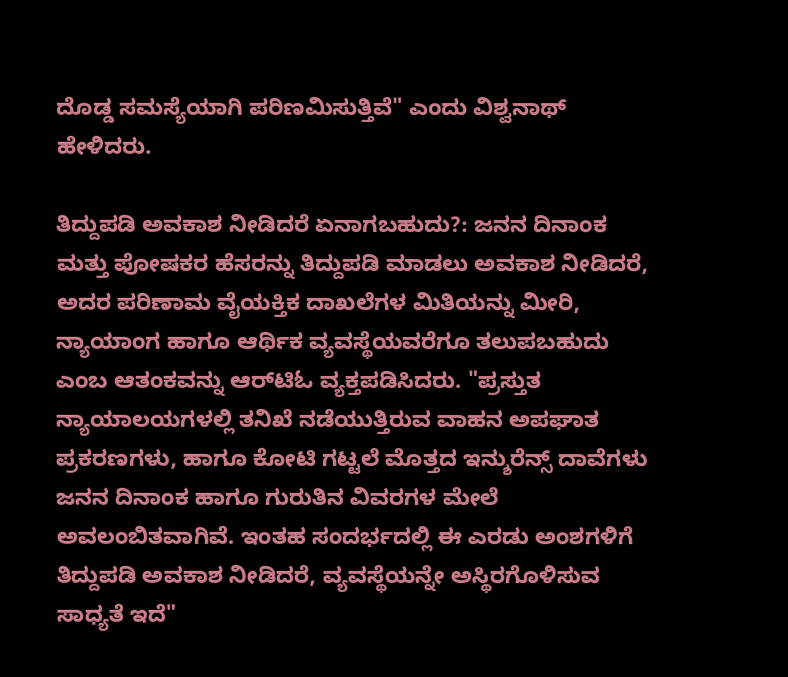ದೊಡ್ಡ ಸಮಸ್ಯೆಯಾಗಿ ಪರಿಣಮಿಸುತ್ತಿವೆ" ಎಂದು ವಿಶ್ವನಾಥ್ ಹೇಳಿದರು.

ತಿದ್ದುಪಡಿ ಅವಕಾಶ ನೀಡಿದರೆ ಏನಾಗಬಹುದು?: ಜನನ ದಿನಾಂಕ ಮತ್ತು ಪೋಷಕರ ಹೆಸರನ್ನು ತಿದ್ದುಪಡಿ ಮಾಡಲು ಅವಕಾಶ ನೀಡಿದರೆ, ಅದರ ಪರಿಣಾಮ ವೈಯಕ್ತಿಕ ದಾಖಲೆಗಳ ಮಿತಿಯನ್ನು ಮೀರಿ, ನ್ಯಾಯಾಂಗ ಹಾಗೂ ಆರ್ಥಿಕ ವ್ಯವಸ್ಥೆಯವರೆಗೂ ತಲುಪಬಹುದು ಎಂಬ ಆತಂಕವನ್ನು ಆರ್‌ಟಿಓ ವ್ಯಕ್ತಪಡಿಸಿದರು. "ಪ್ರಸ್ತುತ ನ್ಯಾಯಾಲಯಗಳಲ್ಲಿ ತನಿಖೆ ನಡೆಯುತ್ತಿರುವ ವಾಹನ ಅಪಘಾತ ಪ್ರಕರಣಗಳು, ಹಾಗೂ ಕೋಟಿ ಗಟ್ಟಲೆ ಮೊತ್ತದ ಇನ್ಶುರೆನ್ಸ್‌ ದಾವೆಗಳು ಜನನ ದಿನಾಂಕ ಹಾಗೂ ಗುರುತಿನ ವಿವರಗಳ ಮೇಲೆ ಅವಲಂಬಿತವಾಗಿವೆ. ಇಂತಹ ಸಂದರ್ಭದಲ್ಲಿ ಈ ಎರಡು ಅಂಶಗಳಿಗೆ ತಿದ್ದುಪಡಿ ಅವಕಾಶ ನೀಡಿದರೆ, ವ್ಯವಸ್ಥೆಯನ್ನೇ ಅಸ್ಥಿರಗೊಳಿಸುವ ಸಾಧ್ಯತೆ ಇದೆ"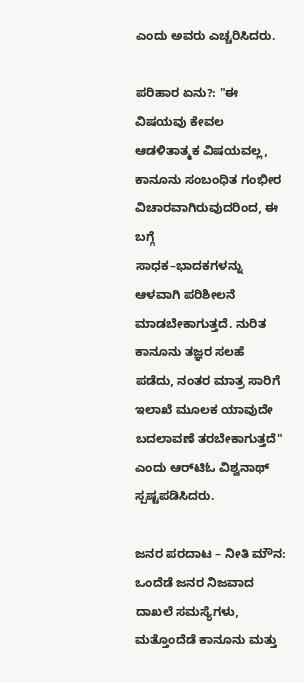ಎಂದು ಅವರು ಎಚ್ಚರಿಸಿದರು.

ಪರಿಹಾರ ಏನು?: "ಈ ವಿಷಯವು ಕೇವಲ ಆಡಳಿತಾತ್ಮಕ ವಿಷಯವಲ್ಲ, ಕಾನೂನು ಸಂಬಂಧಿತ ಗಂಭೀರ ವಿಚಾರವಾಗಿರುವುದರಿಂದ, ಈ ಬಗ್ಗೆ
ಸಾಧಕ–ಭಾದಕಗಳನ್ನು ಆಳವಾಗಿ ಪರಿಶೀಲನೆ ಮಾಡಬೇಕಾಗುತ್ತದೆ. ನುರಿತ ಕಾನೂನು ತಜ್ಞರ ಸಲಹೆ ಪಡೆದು, ನಂತರ ಮಾತ್ರ ಸಾರಿಗೆ ಇಲಾಖೆ ಮೂಲಕ ಯಾವುದೇ ಬದಲಾವಣೆ ತರಬೇಕಾಗುತ್ತದೆ" ಎಂದು ಆರ್‌ಟಿಓ ವಿಶ್ವನಾಥ್ ಸ್ಪಷ್ಟಪಡಿಸಿದರು.

ಜನರ ಪರದಾಟ – ನೀತಿ ಮೌನ: ಒಂದೆಡೆ ಜನರ ನಿಜವಾದ ದಾಖಲೆ ಸಮಸ್ಯೆಗಳು, ಮತ್ತೊಂದೆಡೆ ಕಾನೂನು ಮತ್ತು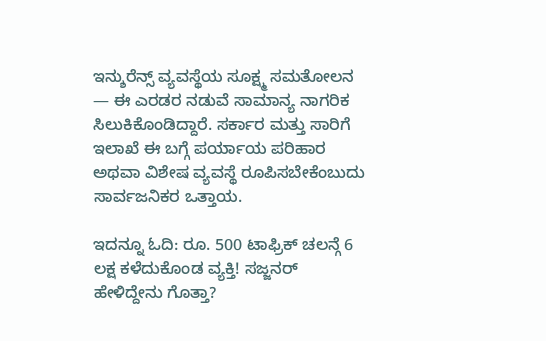ಇನ್ಶುರೆನ್ಸ್‌ ವ್ಯವಸ್ಥೆಯ ಸೂಕ್ಷ್ಮ ಸಮತೋಲನ — ಈ ಎರಡರ ನಡುವೆ ಸಾಮಾನ್ಯ ನಾಗರಿಕ ಸಿಲುಕಿಕೊಂಡಿದ್ದಾರೆ. ಸರ್ಕಾರ ಮತ್ತು ಸಾರಿಗೆ ಇಲಾಖೆ ಈ ಬಗ್ಗೆ ಪರ್ಯಾಯ ಪರಿಹಾರ ಅಥವಾ ವಿಶೇಷ ವ್ಯವಸ್ಥೆ ರೂಪಿಸಬೇಕೆಂಬುದು ಸಾರ್ವಜನಿಕರ ಒತ್ತಾಯ.

ಇದನ್ನೂ ಓದಿ: ರೂ. 500 ಟಾಫ್ರಿಕ್ ಚಲನ್ಗೆ 6 ಲಕ್ಷ ಕಳೆದುಕೊಂಡ ವ್ಯಕ್ತಿ! ಸಜ್ಜನರ್ ಹೇಳಿದ್ದೇನು ಗೊತ್ತಾ?